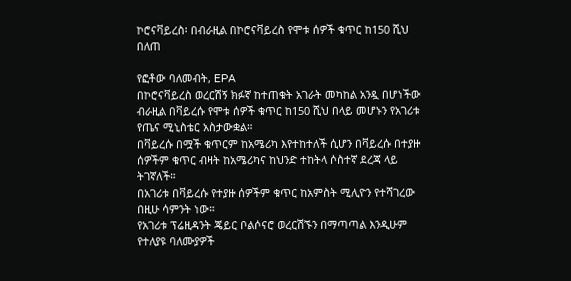ኮሮናቫይረስ፡ በብራዚል በኮሮናቫይረስ የሞቱ ሰዎች ቁጥር ከ150 ሺህ በለጠ

የፎቶው ባለመብት, EPA
በኮሮናቫይረስ ወረርሽኝ ክፉኛ ከተጠቁት አገራት መካከል አንዷ በሆነችው ብራዚል በቫይረሱ የሞቱ ሰዎች ቁጥር ከ150 ሺህ በላይ መሆኑን የአገሪቱ የጤና ሚኒስቴር አስታውቋል።
በቫይረሱ በሟች ቁጥርም ከአሜሪካ እየተከተለች ሲሆን በቫይረሱ በተያዙ ሰዎችም ቁጥር ብዛት ከአሜሪካና ከህንድ ተከትላ ሶስተኛ ደረጃ ላይ ትገኛለች።
በአገሪቱ በቫይረሱ የተያዙ ሰዎችም ቁጥር ከአምስት ሚሊዮን የተሻገረው በዚሁ ሳምንት ነው።
የአገሪቱ ፕሬዚዳንት ጄይር ቦልሶናሮ ወረርሽኙን በማጣጣል እንዲሁም የተለያዩ ባለሙያዎች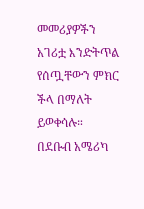መመሪያዎችን አገሪቷ እንድትጥል የሰጧቸውን ምክር ችላ በማለት ይወቀሳሉ።
በደቡብ አሜሪካ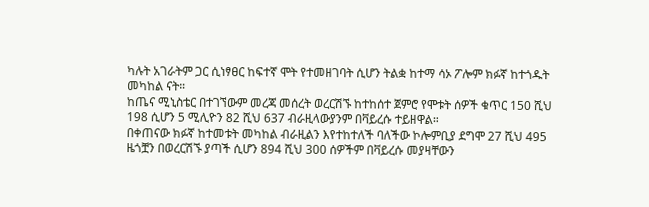ካሉት አገራትም ጋር ሲነፃፀር ከፍተኛ ሞት የተመዘገባት ሲሆን ትልቋ ከተማ ሳኦ ፖሎም ክፉኛ ከተጎዱት መካከል ናት።
ከጤና ሚኒስቴር በተገኘውም መረጃ መሰረት ወረርሽኙ ከተከሰተ ጀምሮ የሞቱት ሰዎች ቁጥር 150 ሺህ 198 ሲሆን 5 ሚሊዮን 82 ሺህ 637 ብራዚላውያንም በቫይረሱ ተይዘዋል።
በቀጠናው ክፉኛ ከተመቱት መካከል ብራዚልን እየተከተለች ባለችው ኮሎምቢያ ደግሞ 27 ሺህ 495 ዜጎቿን በወረርሽኙ ያጣች ሲሆን 894 ሺህ 300 ሰዎችም በቫይረሱ መያዛቸውን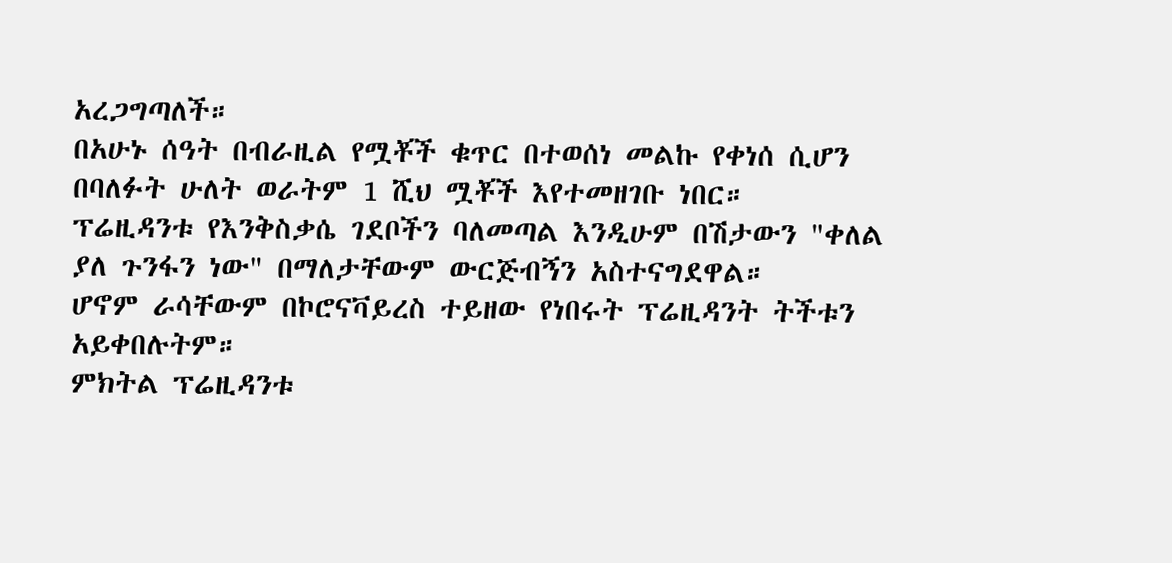አረጋግጣለች።
በአሁኑ ሰዓት በብራዚል የሟቾች ቁጥር በተወሰነ መልኩ የቀነሰ ሲሆን በባለፉት ሁለት ወራትም 1 ሺህ ሟቾች እየተመዘገቡ ነበር።
ፕሬዚዳንቱ የእንቅስቃሴ ገደቦችን ባለመጣል እንዲሁም በሽታውን "ቀለል ያለ ጉንፋን ነው" በማለታቸውም ውርጅብኝን አስተናግደዋል።
ሆኖም ራሳቸውም በኮሮናቫይረስ ተይዘው የነበሩት ፕሬዚዳንት ትችቱን አይቀበሉትም።
ምክትል ፕሬዚዳንቱ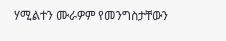ሃሚልተን ሙራዎም የመንግስታቸውን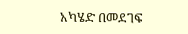አካሄድ በመደገፍ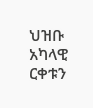ህዝቡ አካላዊ ርቀቱን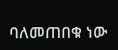ባለመጠበቁ ነው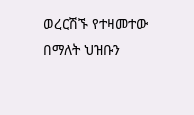ወረርሽኙ የተዛመተው በማለት ህዝቡን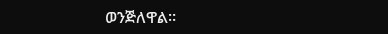ወንጅለዋል።